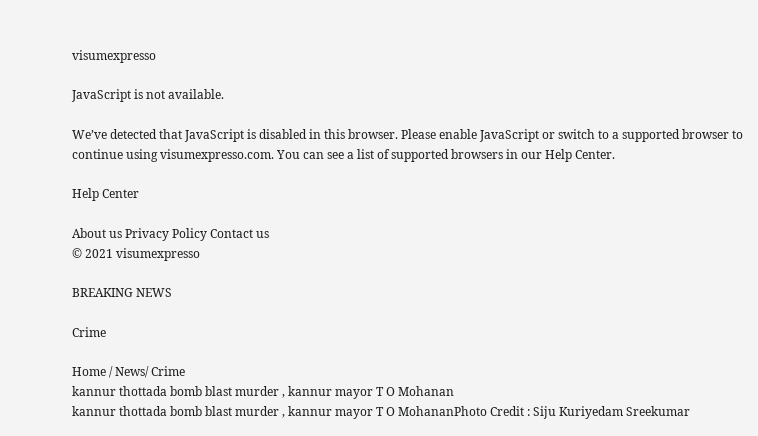visumexpresso

JavaScript is not available.

We’ve detected that JavaScript is disabled in this browser. Please enable JavaScript or switch to a supported browser to continue using visumexpresso.com. You can see a list of supported browsers in our Help Center.

Help Center

About us Privacy Policy Contact us
© 2021 visumexpresso

BREAKING NEWS

Crime

Home / News/ Crime
kannur thottada bomb blast murder , kannur mayor T O Mohanan
kannur thottada bomb blast murder , kannur mayor T O MohananPhoto Credit : Siju Kuriyedam Sreekumar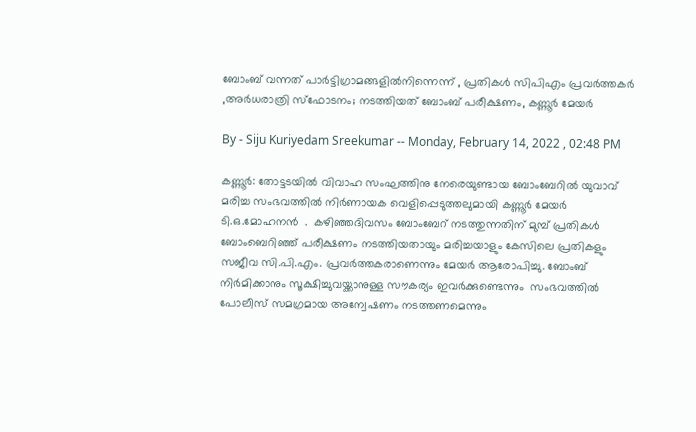ബോംബ് വന്നത് പാര്‍ട്ടിഗ്രാമങ്ങളില്‍നിന്നെന്ന് , പ്രതികള്‍ സിപിഎം പ്രവർത്തകർ ,അര്‍ധരാത്രി സ്‌ഫോടനം; നടത്തിയത് ബോംബ് പരീക്ഷണം, കണ്ണൂർ മേയർ

By - Siju Kuriyedam Sreekumar -- Monday, February 14, 2022 , 02:48 PM

കണ്ണൂര്‍: തോട്ടടയില്‍ വിവാഹ സംഘത്തിനു നേരെയുണ്ടായ ബോംബേറിൽ യുവാവ് മരിച്ച സംഭവത്തിൽ നിര്‍ണായക വെളിപ്പെടുത്തലുമായി കണ്ണൂര്‍ മേയര്‍ ടി.ഒ.മോഹനന്‍  .  കഴിഞ്ഞദിവസം ബോംബേറ് നടത്തുന്നതിന് മുമ്പ് പ്രതികള്‍ ബോംബെറിഞ്ഞ് പരീക്ഷണം നടത്തിയതായും മരിച്ചയാളും കേസിലെ പ്രതികളും സജീവ സി.പി.എം. പ്രവര്‍ത്തകരാണെന്നും മേയര്‍ ആരോപിച്ചു. ബോംബ് നിര്‍മിക്കാനും സൂക്ഷിച്ചുവയ്ക്കാനുള്ള സൗകര്യം ഇവര്‍ക്കുണ്ടെന്നും  സംഭവത്തില്‍ പോലീസ് സമഗ്രമായ അന്വേഷണം നടത്തണമെന്നും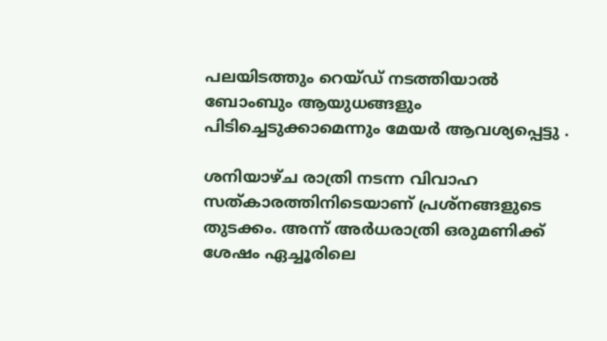പലയിടത്തും റെയ്ഡ് നടത്തിയാല്‍ ബോംബും ആയുധങ്ങളും പിടിച്ചെടുക്കാമെന്നും മേയര്‍ ആവശ്യപ്പെട്ടു .

ശനിയാഴ്ച രാത്രി നടന്ന വിവാഹ സത്കാരത്തിനിടെയാണ് പ്രശ്‌നങ്ങളുടെ തുടക്കം. അന്ന് അര്‍ധരാത്രി ഒരുമണിക്ക് ശേഷം ഏച്ചൂരിലെ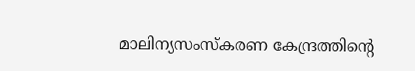മാലിന്യസംസ്‌കരണ കേന്ദ്രത്തിന്റെ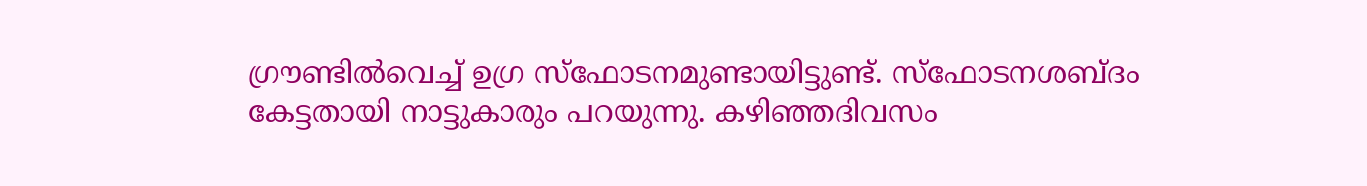ഗ്രൗണ്ടില്‍വെച്ച് ഉഗ്ര സ്‌ഫോടനമുണ്ടായിട്ടുണ്ട്. സ്‌ഫോടനശബ്ദം കേട്ടതായി നാട്ടുകാരും പറയുന്നു. കഴിഞ്ഞദിവസം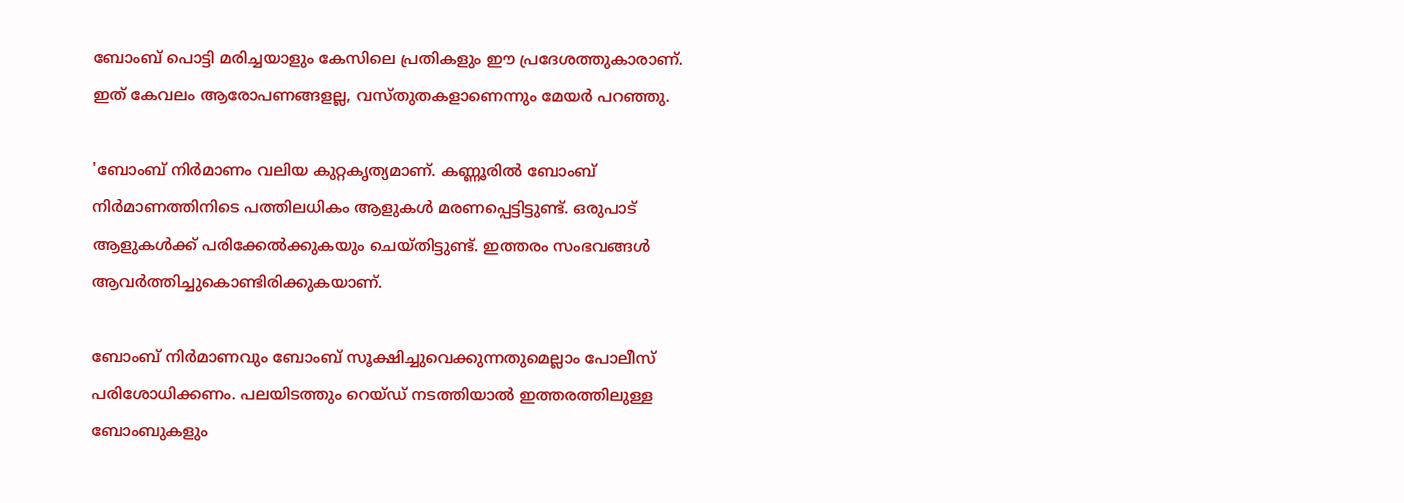ബോംബ് പൊട്ടി മരിച്ചയാളും കേസിലെ പ്രതികളും ഈ പ്രദേശത്തുകാരാണ്. ഇത് കേവലം ആരോപണങ്ങളല്ല, വസ്തുതകളാണെന്നും മേയര്‍ പറഞ്ഞു.

'ബോംബ് നിര്‍മാണം വലിയ കുറ്റകൃത്യമാണ്. കണ്ണൂരില്‍ ബോംബ് നിര്‍മാണത്തിനിടെ പത്തിലധികം ആളുകള്‍ മരണപ്പെട്ടിട്ടുണ്ട്. ഒരുപാട് ആളുകള്‍ക്ക് പരിക്കേല്‍ക്കുകയും ചെയ്തിട്ടുണ്ട്. ഇത്തരം സംഭവങ്ങള്‍ ആവര്‍ത്തിച്ചുകൊണ്ടിരിക്കുകയാണ്.

ബോംബ് നിര്‍മാണവും ബോംബ് സൂക്ഷിച്ചുവെക്കുന്നതുമെല്ലാം പോലീസ് പരിശോധിക്കണം. പലയിടത്തും റെയ്ഡ് നടത്തിയാല്‍ ഇത്തരത്തിലുള്ള ബോംബുകളും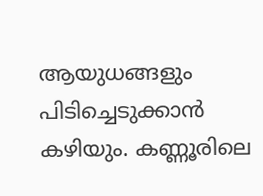ആയുധങ്ങളും പിടിച്ചെടുക്കാന്‍ കഴിയും. കണ്ണൂരിലെ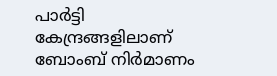പാര്‍ട്ടി കേന്ദ്രങ്ങളിലാണ് ബോംബ് നിര്‍മാണം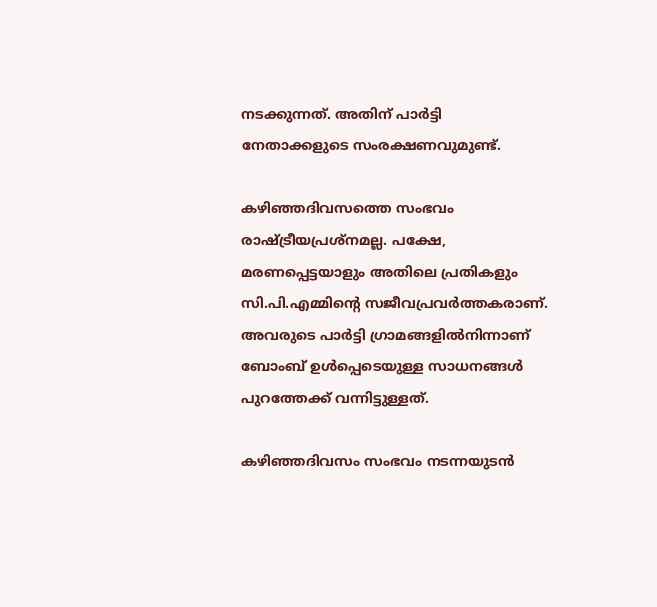നടക്കുന്നത്. അതിന് പാര്‍ട്ടി നേതാക്കളുടെ സംരക്ഷണവുമുണ്ട്.

കഴിഞ്ഞദിവസത്തെ സംഭവം രാഷ്ട്രീയപ്രശ്‌നമല്ല. പക്ഷേ, മരണപ്പെട്ടയാളും അതിലെ പ്രതികളും സി.പി.എമ്മിന്റെ സജീവപ്രവര്‍ത്തകരാണ്. അവരുടെ പാര്‍ട്ടി ഗ്രാമങ്ങളില്‍നിന്നാണ് ബോംബ് ഉള്‍പ്പെടെയുള്ള സാധനങ്ങള്‍ പുറത്തേക്ക് വന്നിട്ടുള്ളത്.

കഴിഞ്ഞദിവസം സംഭവം നടന്നയുടന്‍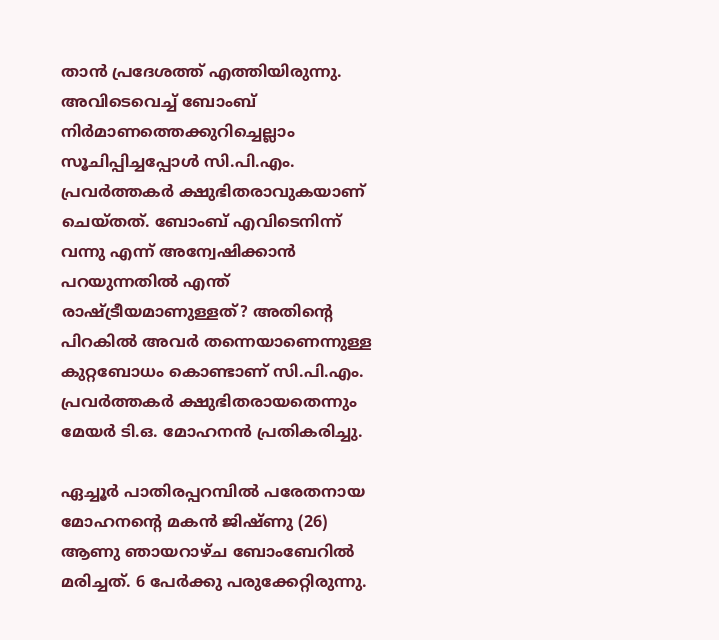താന്‍ പ്രദേശത്ത് എത്തിയിരുന്നു. അവിടെവെച്ച് ബോംബ് നിര്‍മാണത്തെക്കുറിച്ചെല്ലാം സൂചിപ്പിച്ചപ്പോള്‍ സി.പി.എം. പ്രവര്‍ത്തകര്‍ ക്ഷുഭിതരാവുകയാണ് ചെയ്തത്. ബോംബ് എവിടെനിന്ന് വന്നു എന്ന് അന്വേഷിക്കാന്‍ പറയുന്നതില്‍ എന്ത് രാഷ്ട്രീയമാണുള്ളത്? അതിന്റെ പിറകില്‍ അവര്‍ തന്നെയാണെന്നുള്ള കുറ്റബോധം കൊണ്ടാണ് സി.പി.എം. പ്രവര്‍ത്തകര്‍ ക്ഷുഭിതരായതെന്നും മേയര്‍ ടി.ഒ. മോഹനന്‍ പ്രതികരിച്ചു.

ഏച്ചൂർ പാതിരപ്പറമ്പിൽ പരേതനായ മോഹനന്റെ മകൻ ജിഷ്ണു (26) ആണു ഞായറാഴ്ച ബോംബേറിൽ മരിച്ചത്. 6 പേർക്കു പരുക്കേറ്റിരുന്നു.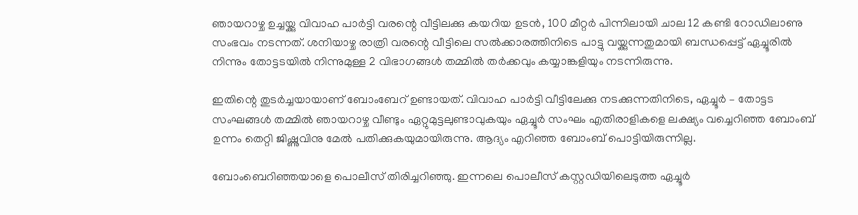ഞായറാഴ്ച ഉച്ചയ്ക്കു വിവാഹ പാർട്ടി വരന്റെ വീട്ടിലക്കു കയറിയ ഉടൻ, 100 മീറ്റർ പിന്നിലായി ചാല 12 കണ്ടി റോഡിലാണു സംഭവം നടന്നത്. ശനിയാഴ്ച രാത്രി വരന്റെ വീട്ടിലെ സൽക്കാരത്തിനിടെ പാട്ടു വയ്ക്കുന്നതുമായി ബന്ധപ്പെട്ട് ഏച്ചൂരിൽ നിന്നും തോട്ട‍ടയിൽ നിന്നുമുള്ള 2 വിഭാഗങ്ങൾ തമ്മിൽ തർക്കവും കയ്യാങ്കളിയും നടന്നിരുന്നു.

ഇതിന്റെ തുടർച്ചയായാണ് ബോംബേറ് ഉണ്ടായത്. വിവാഹ പാർട്ടി വീട്ടിലേക്കു നടക്കുന്നതിനിടെ, ഏച്ചൂർ – തോട്ടട സംഘങ്ങൾ തമ്മിൽ ഞായറാഴ്ച വീണ്ടും ഏറ്റുമുട്ടലുണ്ടാവുകയും ഏച്ചൂർ സംഘം എതിരാളികളെ ലക്ഷ്യം വച്ചെറിഞ്ഞ ബോംബ് ഉന്നം തെറ്റി ജിഷ്ണുവിനു മേൽ പതിക്കുകയുമായിരുന്നു. ആദ്യം എറിഞ്ഞ ബോംബ് പൊട്ടിയിരുന്നില്ല.

ബോംബെറിഞ്ഞയാളെ പൊലീസ് തിരിച്ചറിഞ്ഞു. ഇന്നലെ പൊലീസ് കസ്റ്റഡിയിലെടുത്ത ഏച്ചൂർ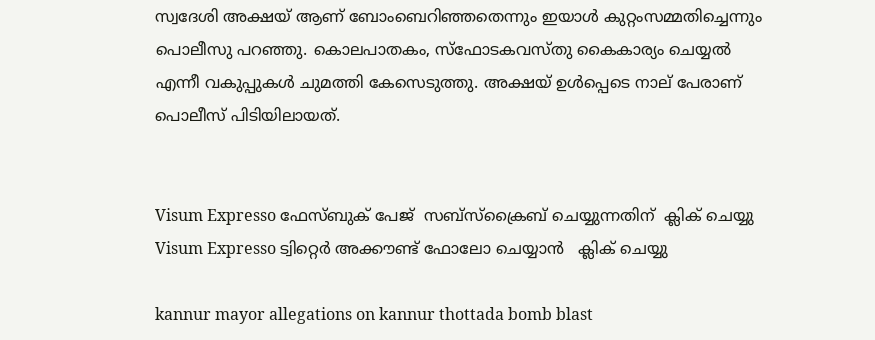സ്വദേശി അക്ഷയ്‌ ആണ് ബോംബെറിഞ്ഞതെന്നും ഇയാൾ കുറ്റംസമ്മതിച്ചെന്നും പൊലീസു പറഞ്ഞു. കൊലപാതകം, സ്ഫോടകവസ്തു കൈകാര്യം ചെയ്യൽ എന്നീ വകുപ്പുകൾ ചുമത്തി കേസെടുത്തു. അക്ഷയ് ഉൾപ്പെടെ നാല് പേരാണ് പൊലീസ് പിടിയിലായത്.


Visum Expresso ഫേസ്ബുക് പേജ്  സബ്സ്ക്രൈബ് ചെയ്യുന്നതിന്  ക്ലിക് ചെയ്യു
Visum Expresso ട്വിറ്റെർ അക്കൗണ്ട് ഫോലോ ചെയ്യാൻ   ക്ലിക് ചെയ്യു

kannur mayor allegations on kannur thottada bomb blast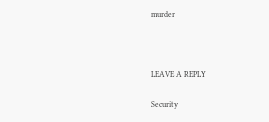murder



LEAVE A REPLY

Security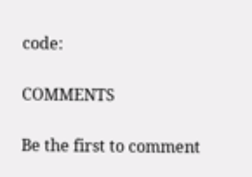code:

COMMENTS

Be the first to comment